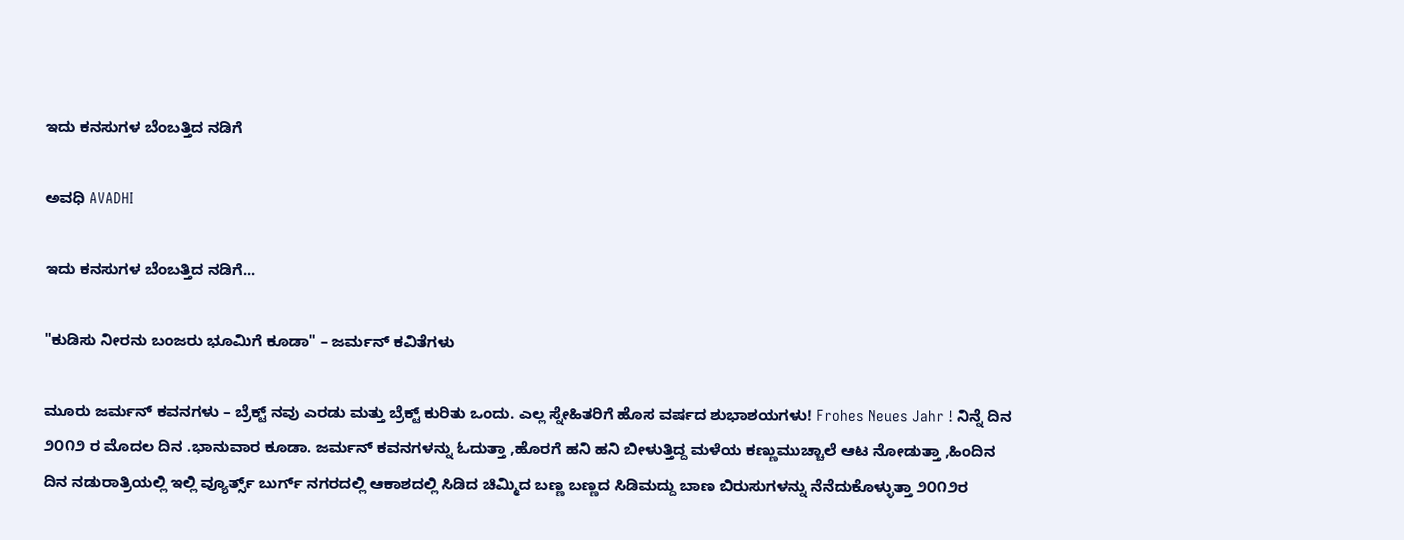ಇದು ಕನಸುಗಳ ಬೆಂಬತ್ತಿದ ನಡಿಗೆ‍

ಅವಧಿ AVADHI

ಇದು ಕನಸುಗಳ ಬೆಂಬತ್ತಿದ ನಡಿಗೆ...

"ಕುಡಿಸು ನೀರನು ಬಂಜರು ಭೂಮಿಗೆ ಕೂಡಾ" – ಜರ್ಮನ್ ಕವಿತೆಗಳು

ಮೂರು ಜರ್ಮನ್ ಕವನಗಳು – ಬ್ರೆಕ್ಟ್ ನವು ಎರಡು ಮತ್ತು ಬ್ರೆಕ್ಟ್ ಕುರಿತು ಒಂದು. ಎಲ್ಲ ಸ್ನೇಹಿತರಿಗೆ ಹೊಸ ವರ್ಷದ ಶುಭಾಶಯಗಳು! Frohes Neues Jahr ! ನಿನ್ನೆ ದಿನ ೨೦೧೨ ರ ಮೊದಲ ದಿನ .ಭಾನುವಾರ ಕೂಡಾ. ಜರ್ಮನ್ ಕವನಗಳನ್ನು ಓದುತ್ತಾ ,ಹೊರಗೆ ಹನಿ ಹನಿ ಬೀಳುತ್ತಿದ್ದ ಮಳೆಯ ಕಣ್ಣುಮುಚ್ಚಾಲೆ ಆಟ ನೋಡುತ್ತಾ ,ಹಿಂದಿನ ದಿನ ನಡುರಾತ್ರಿಯಲ್ಲಿ ಇಲ್ಲಿ ವ್ಯೂರ್ತ್ಸ್ ಬುರ್ಗ್ ನಗರದಲ್ಲಿ ಆಕಾಶದಲ್ಲಿ ಸಿಡಿದ ಚಿಮ್ಮಿದ ಬಣ್ಣ ಬಣ್ಣದ ಸಿಡಿಮದ್ದು ಬಾಣ ಬಿರುಸುಗಳನ್ನು ನೆನೆದುಕೊಳ್ಳುತ್ತಾ ೨೦೧೨ರ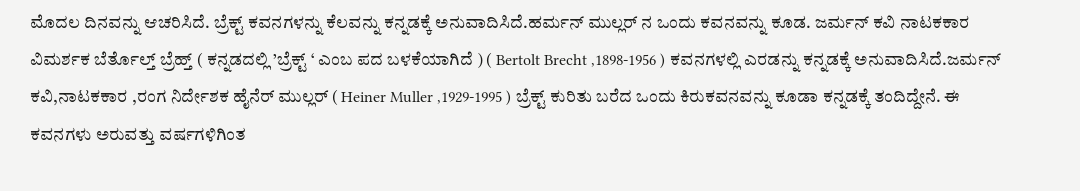ಮೊದಲ ದಿನವನ್ನು ಆಚರಿಸಿದೆ. ಬ್ರೆಕ್ಟ್ ಕವನಗಳನ್ನು ಕೆಲವನ್ನು ಕನ್ನಡಕ್ಕೆ ಅನುವಾದಿಸಿದೆ.ಹರ್ಮನ್ ಮುಲ್ಲರ್ ನ ಒಂದು ಕವನವನ್ನು ಕೂಡ. ಜರ್ಮನ್ ಕವಿ ನಾಟಕಕಾರ ವಿಮರ್ಶಕ ಬೆರ್ತೊಲ್ತ್ ಬ್ರೆಹ್ತ್ ( ಕನ್ನಡದಲ್ಲಿ ’ಬ್ರೆಕ್ಟ್ ‘ ಎಂಬ ಪದ ಬಳಕೆಯಾಗಿದೆ ) ( Bertolt Brecht ,1898-1956 ) ಕವನಗಳಲ್ಲಿ ಎರಡನ್ನು ಕನ್ನಡಕ್ಕೆ ಅನುವಾದಿಸಿದೆ.ಜರ್ಮನ್ ಕವಿ,ನಾಟಕಕಾರ ,ರಂಗ ನಿರ್ದೇಶಕ ಹೈನೆರ್ ಮುಲ್ಲರ್ ( Heiner Muller ,1929-1995 ) ಬ್ರೆಕ್ಟ್ ಕುರಿತು ಬರೆದ ಒಂದು ಕಿರುಕವನವನ್ನು ಕೂಡಾ ಕನ್ನಡಕ್ಕೆ ತಂದಿದ್ದೇನೆ. ಈ ಕವನಗಳು ಅರುವತ್ತು ವರ್ಷಗಳಿಗಿಂತ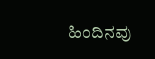ಹಿಂದಿನವು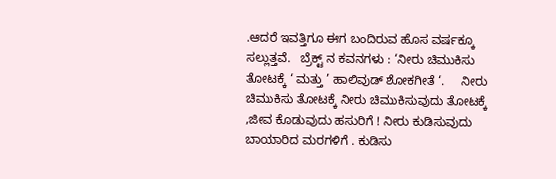.ಆದರೆ ಇವತ್ತಿಗೂ ಈಗ ಬಂದಿರುವ ಹೊಸ ವರ್ಷಕ್ಕೂ ಸಲ್ಲುತ್ತವೆ.   ಬ್ರೆಕ್ಟ್ ನ ಕವನಗಳು : ‘ನೀರು ಚಿಮುಕಿಸು ತೋಟಕ್ಕೆ ‘ ಮತ್ತು ’ ಹಾಲಿವುಡ್ ಶೋಕಗೀತೆ ‘.     ನೀರು ಚಿಮುಕಿಸು ತೋಟಕ್ಕೆ ನೀರು ಚಿಮುಕಿಸುವುದು ತೋಟಕ್ಕೆ ,ಜೀವ ಕೊಡುವುದು ಹಸುರಿಗೆ ! ನೀರು ಕುಡಿಸುವುದು ಬಾಯಾರಿದ ಮರಗಳಿಗೆ . ಕುಡಿಸು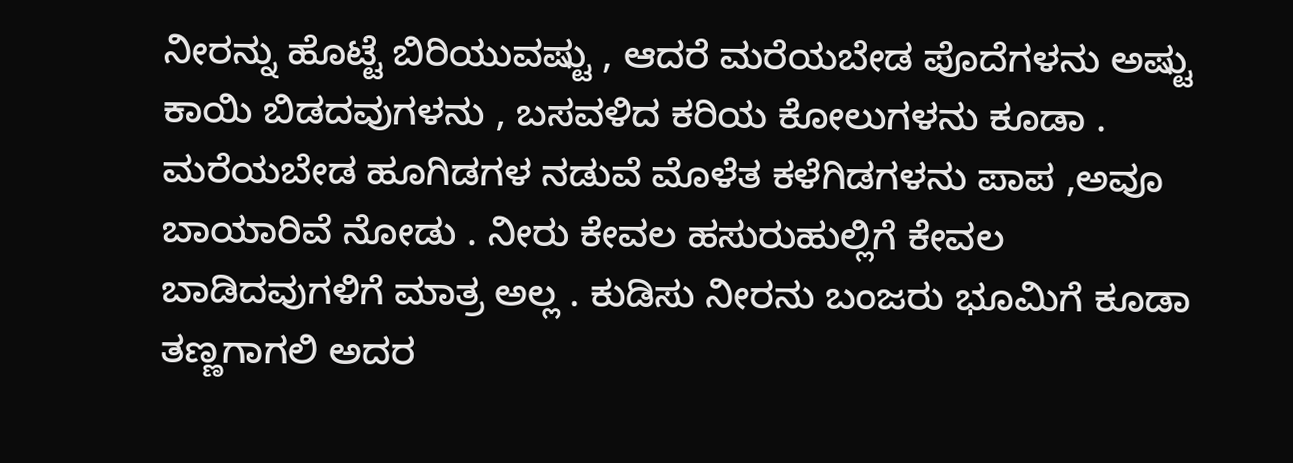ನೀರನ್ನು ಹೊಟ್ಟೆ ಬಿರಿಯುವಷ್ಟು , ಆದರೆ ಮರೆಯಬೇಡ ಪೊದೆಗಳನು ಅಷ್ಟು ಕಾಯಿ ಬಿಡದವುಗಳನು , ಬಸವಳಿದ ಕರಿಯ ಕೋಲುಗಳನು ಕೂಡಾ . ಮರೆಯಬೇಡ ಹೂಗಿಡಗಳ ನಡುವೆ ಮೊಳೆತ ಕಳೆಗಿಡಗಳನು ಪಾಪ ,ಅವೂ ಬಾಯಾರಿವೆ ನೋಡು . ನೀರು ಕೇವಲ ಹಸುರುಹುಲ್ಲಿಗೆ ಕೇವಲ ಬಾಡಿದವುಗಳಿಗೆ ಮಾತ್ರ ಅಲ್ಲ . ಕುಡಿಸು ನೀರನು ಬಂಜರು ಭೂಮಿಗೆ ಕೂಡಾ ತಣ್ಣಗಾಗಲಿ ಅದರ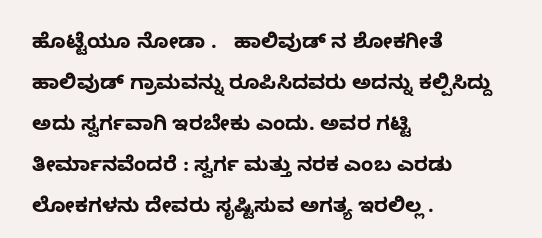ಹೊಟ್ಟೆಯೂ ನೋಡಾ .   ಹಾಲಿವುಡ್ ನ ಶೋಕಗೀತೆ ಹಾಲಿವುಡ್ ಗ್ರಾಮವನ್ನು ರೂಪಿಸಿದವರು ಅದನ್ನು ಕಲ್ಪಿಸಿದ್ದು ಅದು ಸ್ವರ್ಗವಾಗಿ ಇರಬೇಕು ಎಂದು. ಅವರ ಗಟ್ಟಿ ತೀರ್ಮಾನವೆಂದರೆ : ಸ್ವರ್ಗ ಮತ್ತು ನರಕ ಎಂಬ ಎರಡು ಲೋಕಗಳನು ದೇವರು ಸೃಷ್ಟಿಸುವ ಅಗತ್ಯ ಇರಲಿಲ್ಲ .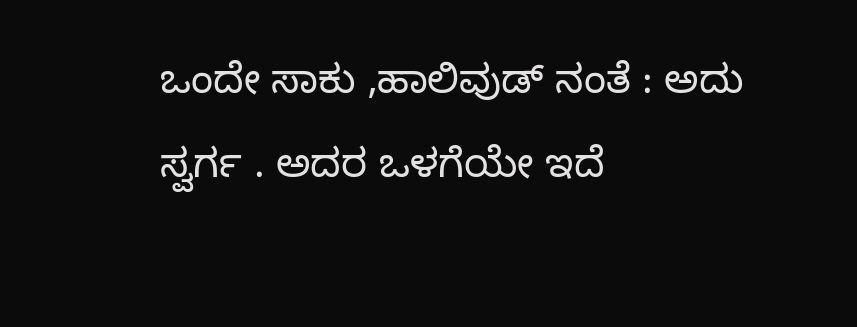ಒಂದೇ ಸಾಕು ,ಹಾಲಿವುಡ್ ನಂತೆ : ಅದು ಸ್ವರ್ಗ . ಅದರ ಒಳಗೆಯೇ ಇದೆ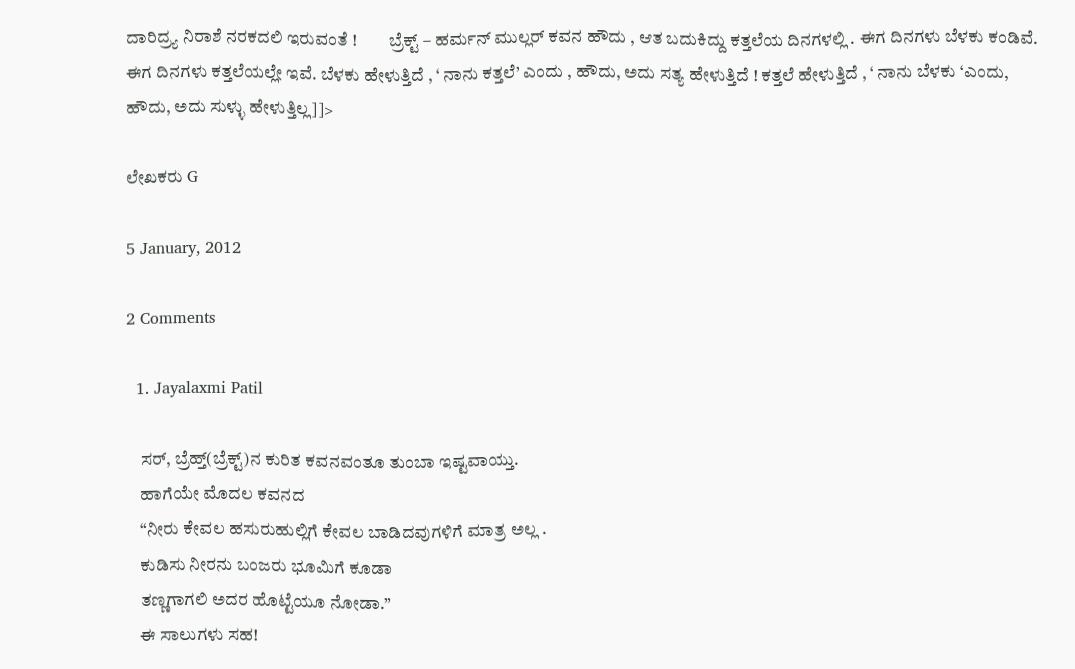ದಾರಿದ್ರ್ಯ ನಿರಾಶೆ ನರಕದಲಿ ಇರುವಂತೆ !         ಬ್ರೆಕ್ಟ್ – ಹರ್ಮನ್ ಮುಲ್ಲರ್ ಕವನ ಹೌದು , ಆತ ಬದುಕಿದ್ದು ಕತ್ತಲೆಯ ದಿನಗಳಲ್ಲಿ . ಈಗ ದಿನಗಳು ಬೆಳಕು ಕಂಡಿವೆ. ಈಗ ದಿನಗಳು ಕತ್ತಲೆಯಲ್ಲೇ ಇವೆ. ಬೆಳಕು ಹೇಳುತ್ತಿದೆ , ‘ ನಾನು ಕತ್ತಲೆ’ ಎಂದು , ಹೌದು, ಅದು ಸತ್ಯ ಹೇಳುತ್ತಿದೆ ! ಕತ್ತಲೆ ಹೇಳುತ್ತಿದೆ , ‘ ನಾನು ಬೆಳಕು ‘ಎಂದು, ಹೌದು, ಅದು ಸುಳ್ಳು ಹೇಳುತ್ತಿಲ್ಲ]]>

ಲೇಖಕರು G

5 January, 2012

2 Comments

  1. Jayalaxmi Patil

    ಸರ್, ಬ್ರೆಹ್ತ್(ಬ್ರೆಕ್ಟ್)ನ ಕುರಿತ ಕವನವಂತೂ ತುಂಬಾ ಇಷ್ಟವಾಯ್ತು.
    ಹಾಗೆಯೇ ಮೊದಲ ಕವನದ
    “ನೀರು ಕೇವಲ ಹಸುರುಹುಲ್ಲಿಗೆ ಕೇವಲ ಬಾಡಿದವುಗಳಿಗೆ ಮಾತ್ರ ಅಲ್ಲ .
    ಕುಡಿಸು ನೀರನು ಬಂಜರು ಭೂಮಿಗೆ ಕೂಡಾ
    ತಣ್ಣಗಾಗಲಿ ಅದರ ಹೊಟ್ಟೆಯೂ ನೋಡಾ.”
    ಈ ಸಾಲುಗಳು ಸಹ!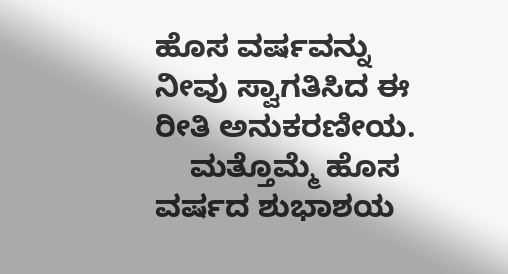ಹೊಸ ವರ್ಷವನ್ನು ನೀವು ಸ್ವಾಗತಿಸಿದ ಈ ರೀತಿ ಅನುಕರಣೀಯ.
    ಮತ್ತೊಮ್ಮೆ ಹೊಸ ವರ್ಷದ ಶುಭಾಶಯ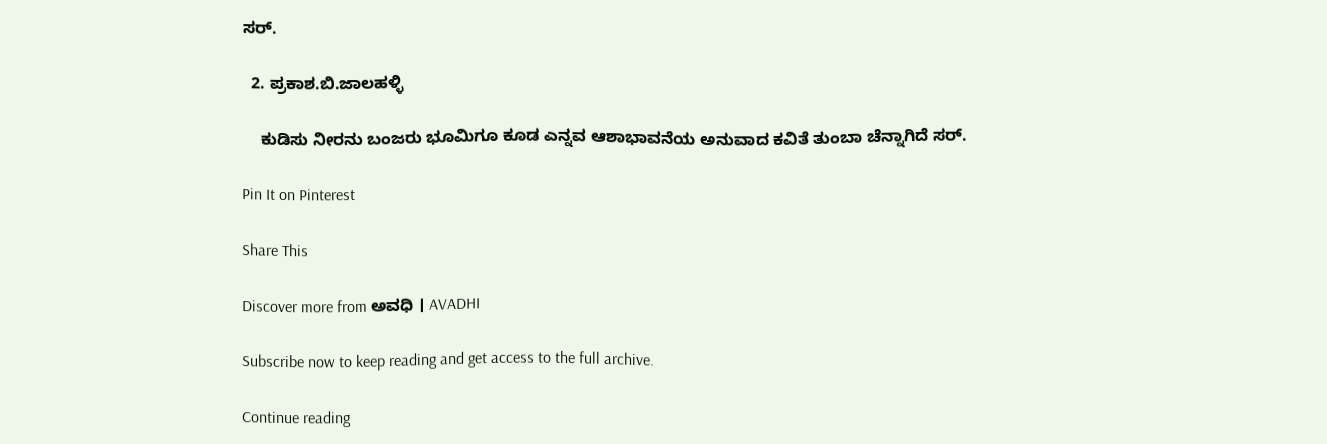ಸರ್.

  2. ಪ್ರಕಾಶ.ಬಿ.ಜಾಲಹಳ್ಳಿ

    ಕುಡಿಸು ನೀರನು ಬಂಜರು ಭೂಮಿಗೂ ಕೂಡ ಎನ್ನವ ಆಶಾಭಾವನೆಯ ಅನುವಾದ ಕವಿತೆ ತುಂಬಾ ಚೆನ್ನಾಗಿದೆ ಸರ್.

Pin It on Pinterest

Share This

Discover more from ಅವಧಿ । AVADHI

Subscribe now to keep reading and get access to the full archive.

Continue reading